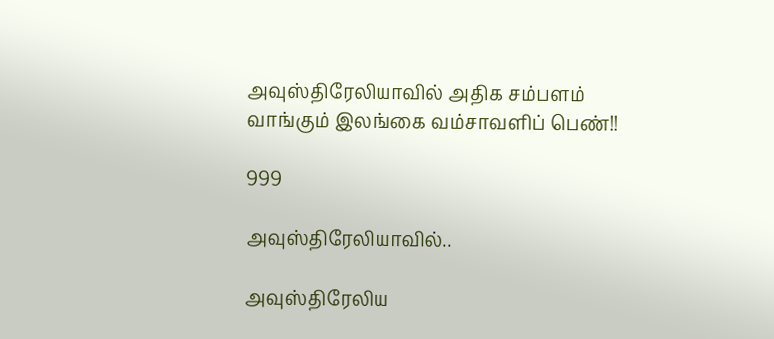அவுஸ்திரேலியாவில் அதிக சம்பளம் வாங்கும் இலங்கை வம்சாவளிப் பெண்!!

999

அவுஸ்திரேலியாவில்..

அவுஸ்திரேலிய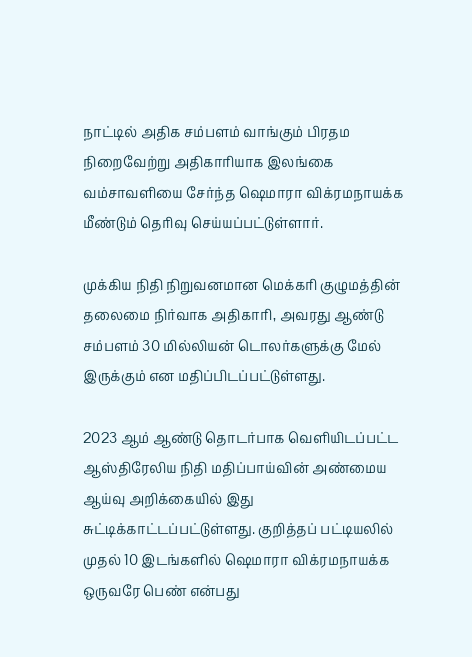நாட்டில் அதிக சம்பளம் வாங்கும் பிரதம நிறைவேற்று அதிகாரியாக இலங்கை வம்சாவளியை சேர்ந்த ஷெமாரா விக்ரமநாயக்க மீண்டும் தெரிவு செய்யப்பட்டுள்ளார்.

முக்கிய நிதி நிறுவனமான மெக்கரி குழுமத்தின் தலைமை நிர்வாக அதிகாரி, அவரது ஆண்டு சம்பளம் 30 மில்லியன் டொலர்களுக்கு மேல் இருக்கும் என மதிப்பிடப்பட்டுள்ளது.

2023 ஆம் ஆண்டு தொடர்பாக வெளியிடப்பட்ட ஆஸ்திரேலிய நிதி மதிப்பாய்வின் அண்மைய ஆய்வு அறிக்கையில் இது சுட்டிக்காட்டப்பட்டுள்ளது. குறித்தப் பட்டியலில் முதல் 10 இடங்களில் ஷெமாரா விக்ரமநாயக்க ஒருவரே பெண் என்பது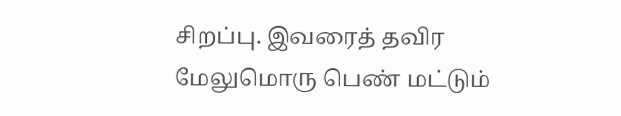சிறப்பு. இவரைத் தவிர மேலுமொரு பெண் மட்டும்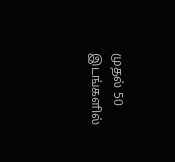முதல் 50 இடங்களில்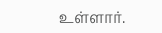உள்ளார்.